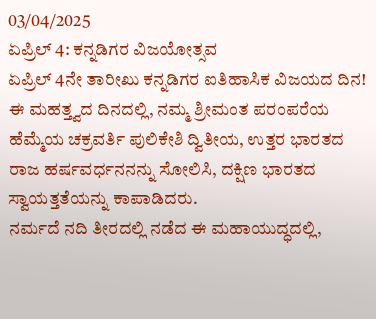03/04/2025
ಏಪ್ರಿಲ್ 4: ಕನ್ನಡಿಗರ ವಿಜಯೋತ್ಸವ
ಏಪ್ರಿಲ್ 4ನೇ ತಾರೀಖು ಕನ್ನಡಿಗರ ಐತಿಹಾಸಿಕ ವಿಜಯದ ದಿನ! ಈ ಮಹತ್ತ್ವದ ದಿನದಲ್ಲಿ, ನಮ್ಮ ಶ್ರೀಮಂತ ಪರಂಪರೆಯ ಹೆಮ್ಮೆಯ ಚಕ್ರವರ್ತಿ ಪುಲಿಕೇಶಿ ದ್ವಿತೀಯ, ಉತ್ತರ ಭಾರತದ ರಾಜ ಹರ್ಷವರ್ಧನನನ್ನು ಸೋಲಿಸಿ, ದಕ್ಷಿಣ ಭಾರತದ ಸ್ವಾಯತ್ತತೆಯನ್ನು ಕಾಪಾಡಿದರು.
ನರ್ಮದೆ ನದಿ ತೀರದಲ್ಲಿ ನಡೆದ ಈ ಮಹಾಯುದ್ಧದಲ್ಲಿ,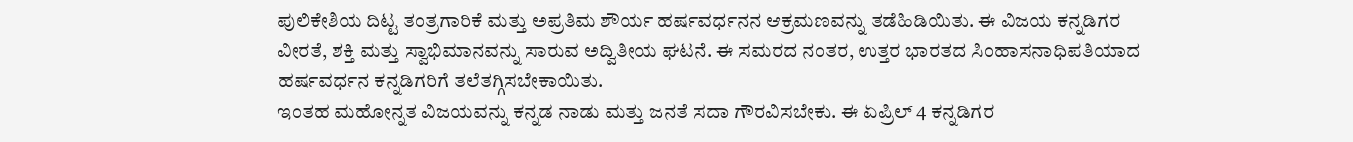ಪುಲಿಕೇಶಿಯ ದಿಟ್ಟ ತಂತ್ರಗಾರಿಕೆ ಮತ್ತು ಅಪ್ರತಿಮ ಶೌರ್ಯ ಹರ್ಷವರ್ಧನನ ಆಕ್ರಮಣವನ್ನು ತಡೆಹಿಡಿಯಿತು. ಈ ವಿಜಯ ಕನ್ನಡಿಗರ ವೀರತೆ, ಶಕ್ತಿ ಮತ್ತು ಸ್ವಾಭಿಮಾನವನ್ನು ಸಾರುವ ಅದ್ವಿತೀಯ ಘಟನೆ. ಈ ಸಮರದ ನಂತರ, ಉತ್ತರ ಭಾರತದ ಸಿಂಹಾಸನಾಧಿಪತಿಯಾದ ಹರ್ಷವರ್ಧನ ಕನ್ನಡಿಗರಿಗೆ ತಲೆತಗ್ಗಿಸಬೇಕಾಯಿತು.
ಇಂತಹ ಮಹೋನ್ನತ ವಿಜಯವನ್ನು ಕನ್ನಡ ನಾಡು ಮತ್ತು ಜನತೆ ಸದಾ ಗೌರವಿಸಬೇಕು. ಈ ಏಪ್ರಿಲ್ 4 ಕನ್ನಡಿಗರ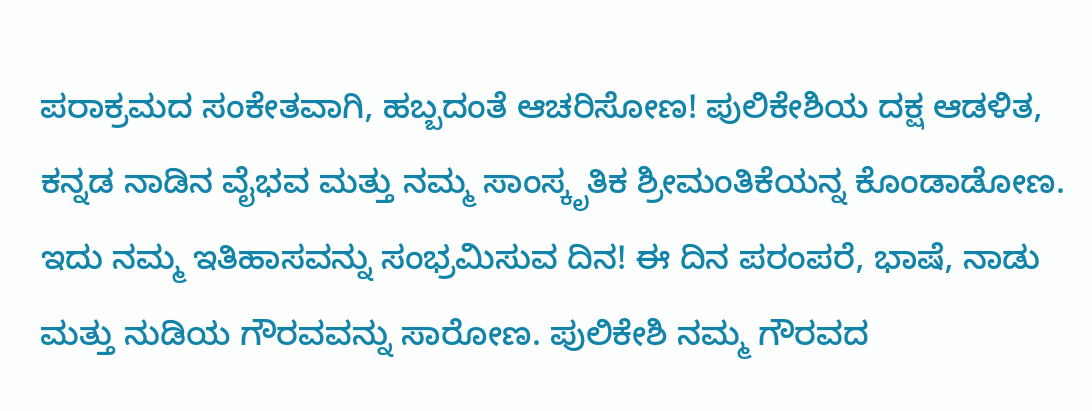ಪರಾಕ್ರಮದ ಸಂಕೇತವಾಗಿ, ಹಬ್ಬದಂತೆ ಆಚರಿಸೋಣ! ಪುಲಿಕೇಶಿಯ ದಕ್ಷ ಆಡಳಿತ, ಕನ್ನಡ ನಾಡಿನ ವೈಭವ ಮತ್ತು ನಮ್ಮ ಸಾಂಸ್ಕೃತಿಕ ಶ್ರೀಮಂತಿಕೆಯನ್ನ ಕೊಂಡಾಡೋಣ.
ಇದು ನಮ್ಮ ಇತಿಹಾಸವನ್ನು ಸಂಭ್ರಮಿಸುವ ದಿನ! ಈ ದಿನ ಪರಂಪರೆ, ಭಾಷೆ, ನಾಡು ಮತ್ತು ನುಡಿಯ ಗೌರವವನ್ನು ಸಾರೋಣ. ಪುಲಿಕೇಶಿ ನಮ್ಮ ಗೌರವದ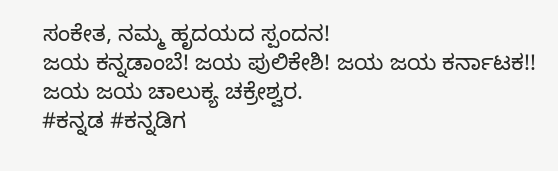ಸಂಕೇತ, ನಮ್ಮ ಹೃದಯದ ಸ್ಪಂದನ!
ಜಯ ಕನ್ನಡಾಂಬೆ! ಜಯ ಪುಲಿಕೇಶಿ! ಜಯ ಜಯ ಕರ್ನಾಟಕ!! ಜಯ ಜಯ ಚಾಲುಕ್ಯ ಚಕ್ರೇಶ್ವರ.
#ಕನ್ನಡ #ಕನ್ನಡಿಗ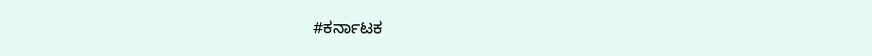#ಕರ್ನಾಟಕ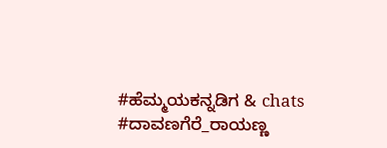#ಹೆಮ್ಮಯಕನ್ನಡಿಗ & chats
#ದಾವಣಗೆರೆ_ರಾಯಣ್ಣ